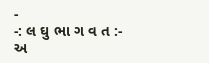-
-: લ ઘુ ભા ગ વ ત :-
અ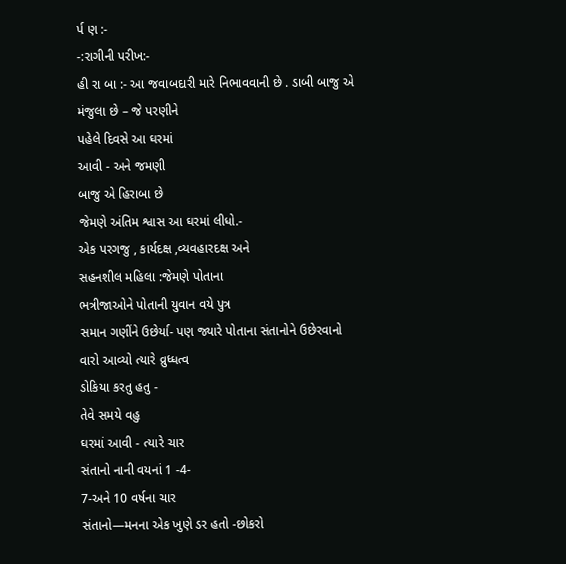ર્પ ણ :-
-:રાગીની પરીખ:-
હી રા બા :- આ જવાબદારી મારે નિભાવવાની છે . ડાબી બાજુ એ
મંજુલા છે – જે પરણીને
પહેલે દિવસે આ ઘરમાં
આવી - અને જમણી
બાજુ એ હિરાબા છે
જેમણે અંતિમ શ્વાસ આ ઘરમાં લીધો.-
એક પરગજુ , કાર્યદક્ષ ,વ્યવહારદક્ષ અને
સહનશીલ મહિલા :જેમણે પોતાના
ભત્રીજાઓને પોતાની યુવાન વયે પુત્ર
સમાન ગણીંને ઉછેર્યા- પણ જ્યારે પોતાના સંતાનોને ઉછેરવાનો
વારો આવ્યો ત્યારે વ્રુધ્ધત્વ
ડોકિયા કરતુ હતુ -
તેવે સમયે વહુ
ઘરમાં આવી - ત્યારે ચાર
સંતાનો નાની વયનાં 1 -4-
7-અને 10 વર્ષના ચાર
સંતાનો—મનના એક ખુણે ડર હતો -છોકરો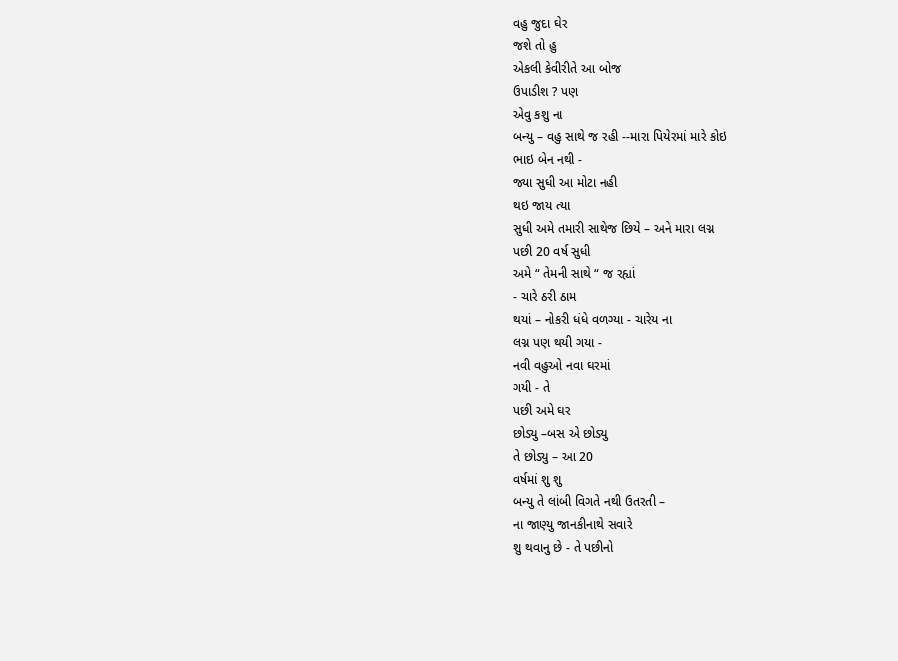વહુ જુદા ઘેર
જશે તો હુ
એકલી કેવીરીતે આ બોજ
ઉપાડીશ ? પણ
એવુ કશુ ના
બન્યુ – વહુ સાથે જ રહી --મારા પિયેરમાં મારે કોઇ
ભાઇ બેન નથી -
જ્યા સુધી આ મોટા નહી
થઇ જાય ત્યા
સુધી અમે તમારી સાથેજ છિયે – અને મારા લગ્ન
પછી 20 વર્ષ સુધી
અમે “ તેમની સાથે “ જ રહ્યાં
- ચારે ઠરી ઠામ
થયાં – નોકરી ધંધે વળગ્યા - ચારેય ના
લગ્ન પણ થયી ગયા -
નવી વહુઓ નવા ઘરમાં
ગયી - તે
પછી અમે ઘર
છોડ્યુ –બસ એ છોડ્યુ
તે છોડ્યુ – આ 20
વર્ષમાં શુ શુ
બન્યુ તે લાંબી વિગતે નથી ઉતરતી –
ના જાણ્યુ જાનકીનાથે સવારે
શુ થવાનુ છે - તે પછીનો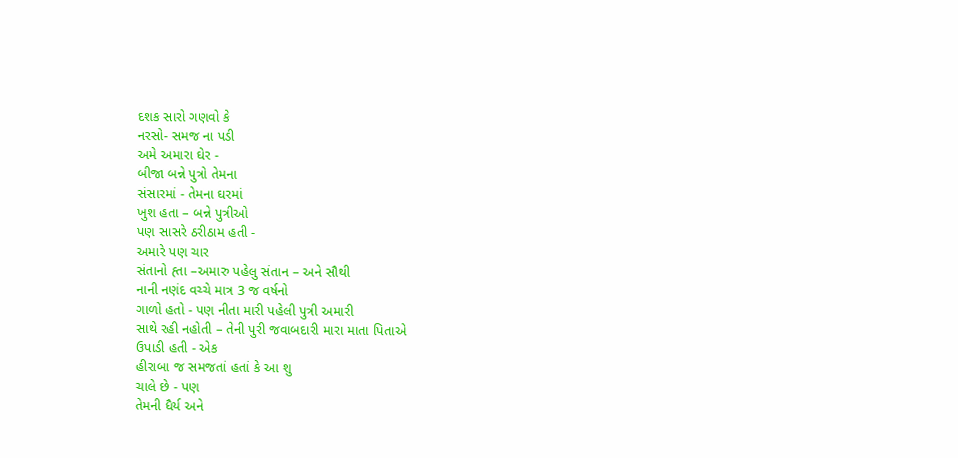દશક સારો ગણવો કે
નરસો- સમજ ના પડી
અમે અમારા ઘેર -
બીજા બન્ને પુત્રો તેમના
સંસારમાં - તેમના ઘરમાં
ખુશ હતા – બન્ને પુત્રીઓ
પણ સાસરે ઠરીઠામ હતી -
અમારે પણ ચાર
સંતાનો હ્તા –અમારુ પહેલુ સંતાન – અને સૌથી
નાની નણંદ વચ્ચે માત્ર 3 જ વર્ષનો
ગાળો હતો - પણ નીતા મારી પહેલી પુત્રી અમારી
સાથે રહી નહોતી – તેની પુરી જવાબદારી મારા માતા પિતાએ
ઉપાડી હતી - એક
હીરાબા જ સમજતાં હતાં કે આ શુ
ચાલે છે - પણ
તેમની ધૈર્ય અને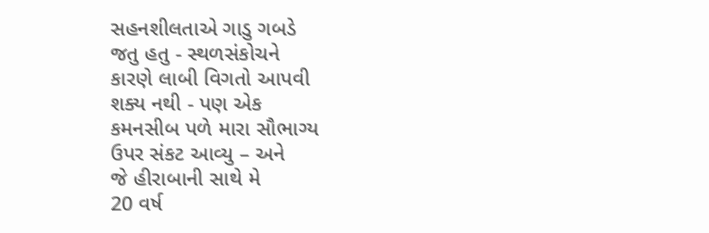સહનશીલતાએ ગાડુ ગબડે
જતુ હતુ - સ્થળસંકોચને
કારણે લાબી વિગતો આપવી
શક્ય નથી - પણ એક
કમનસીબ પળે મારા સૌભાગ્ય
ઉપર સંકટ આવ્યુ – અને
જે હીરાબાની સાથે મે
20 વર્ષ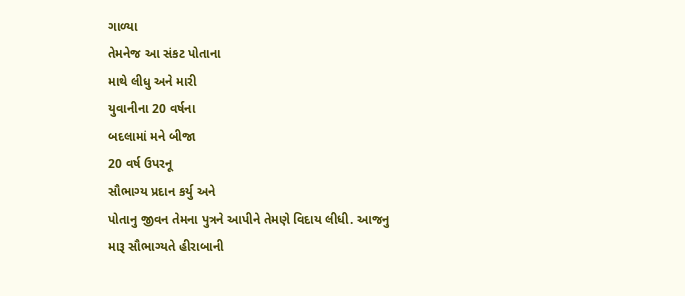ગાળ્યા
તેમનેજ આ સંકટ પોતાના
માથે લીધુ અને મારી
યુવાનીના 20 વર્ષના
બદલામાં મને બીજા
20 વર્ષ ઉપરનૂ
સૌભાગ્ય પ્રદાન કર્યુ અને
પોતાનુ જીવન તેમના પુત્રને આપીને તેમણે વિદાય લીધી. આજનુ
મારૂ સૌભાગ્યતે હીરાબાની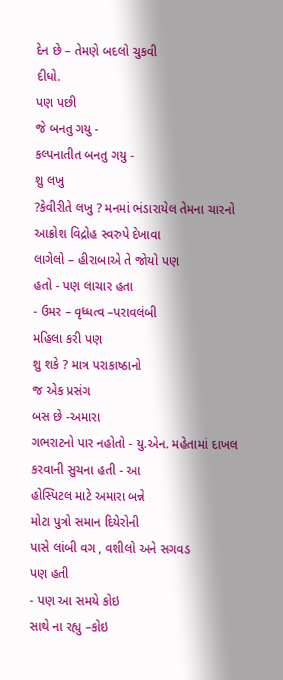દેન છે – તેમણે બદલો ચુકવી
દીધો.
પણ પછી
જે બનતુ ગયુ -
કલ્પનાતીત બનતુ ગયુ -
શુ લખુ
?કેવીરીતે લખુ ? મનમાં ભંડારાયેલ તેમના ચારનો
આક્રોશ વિદ્રોહ સ્વરુપે દેખાવા
લાગેલો – હીરાબાએ તે જોયો પણ
હતો - પણ લાચાર હતા
- ઉમર – વૃધ્ધત્વ –પરાવલંબી
મહિલા કરી પણ
શુ શકે ? માત્ર પરાકાષ્ઠાનો
જ એક પ્રસંગ
બસ છે -અમારા
ગભરાટનો પાર નહોતો - યુ.એન. મહેતામાં દાખલ
કરવાની સુચના હતી - આ
હોસ્પિટલ માટે અમારા બન્ને
મોટા પુત્રો સમાન દિયેરોની
પાસે લાંબી વગ , વશીલો અને સગવડ
પણ હતી
- પણ આ સમયે કોઇ
સાથે ના રહ્યુ –કોઇ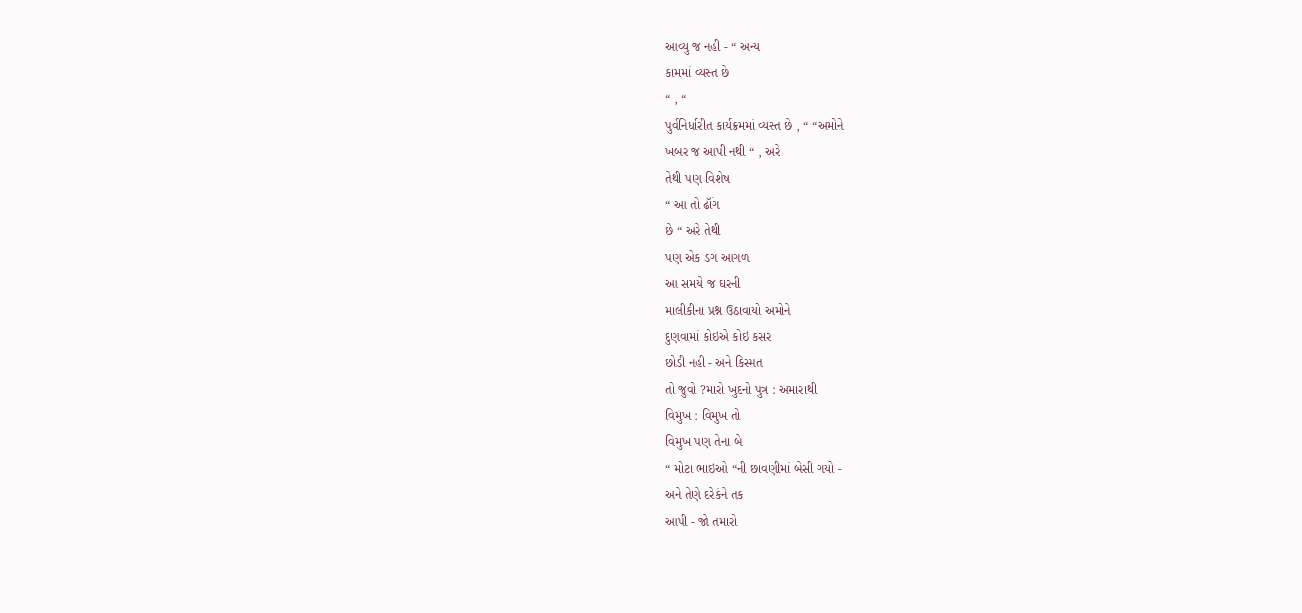આવ્યુ જ નહી - “ અન્ય
કામમાં વ્યસ્ત છે
“ , “
પુર્વનિર્ધારીત કાર્યક્રમમાં વ્યસ્ત છે , “ “અમોને
ખબર જ આપી નથી “ , અરે
તેથી પણ વિશેષ
“ આ તો ઢૉંગ
છે “ અરે તેથી
પણ એક ડગ આગળ
આ સમયે જ ઘરની
માલીકીના પ્રશ્ન ઉઠાવાયો અમોને
દુણવામાં કોઇએ કોઇ કસર
છોડી નહી - અને કિસ્મત
તો જુવો ?મારો ખુદનો પુત્ર : અમારાથી
વિમુખ : વિમુખ તો
વિમુખ પણ તેના બે
“ મોટા ભાઇઓ “ની છાવણીમાં બેસી ગયો -
અને તેણે દરેકંને તક
આપી - જો તમારો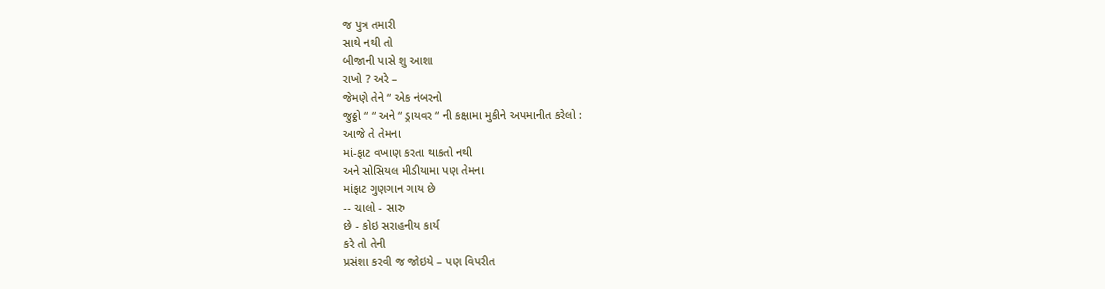જ પુત્ર તમારી
સાથે નથી તો
બીજાની પાસે શુ આશા
રાખો ? અરે –
જેમણે તેને “ એક નંબરનો
જુઠ્ઠો “ “ અને “ ડ્રાયવર “ ની કક્ષામા મુકીને અપમાનીત કરેલો :
આજે તે તેમના
માં-ફાટ વખાણ કરતા થાકતો નથી
અને સોસિયલ મીડીયામા પણ તેમના
માંફાટ ગુણગાન ગાય છે
-- ચાલો - સારુ
છે - કોઇ સરાહનીય કાર્ય
કરે તો તેની
પ્રસંશા કરવી જ જોઇયે – પણ વિપરીત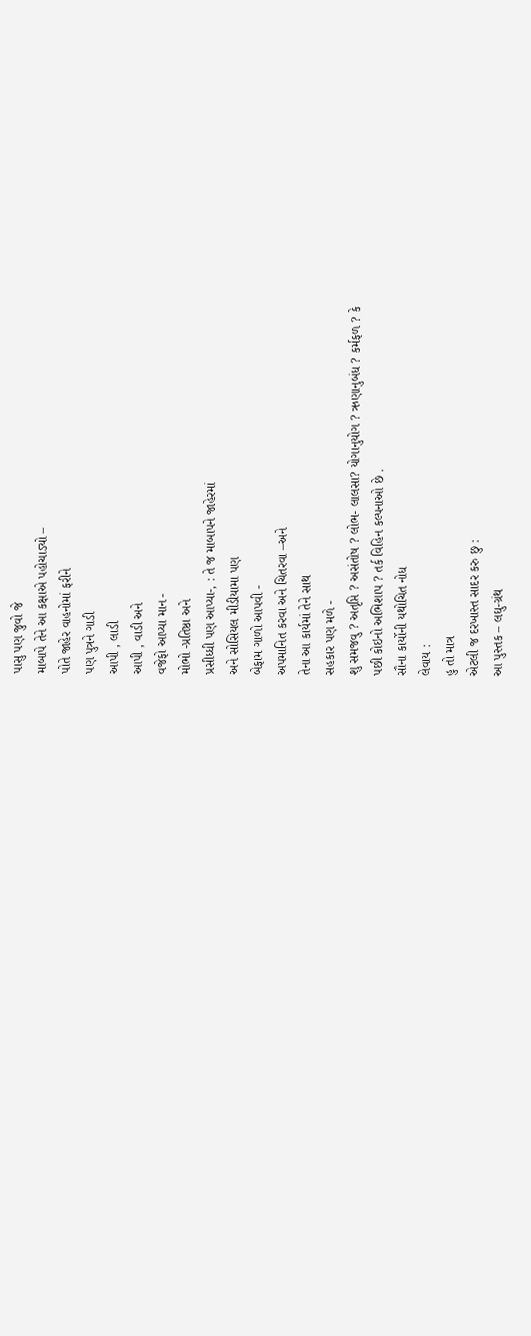પાસુ પણ જુવો જે
માબાપે તેને આ કક્ષાએ પહોચાડ્યો –
પોતે જાહેર વાહનોમાં ફરીને
પણ પુત્રને ગાડી
આપી , લાડી
આપી , વાડી અને
વજેફો આપ્યા માન -
મોભો -પ્રતિષ્ઠા અને
પ્રસીધ્ધી પણ આપ્યા-, : તે જ માબાપને જાહેરમાં
અને સોસિયલ મીડીયામા પણ
બેફામ ગાળો આપવી -
અપમાનિત કરવા અને ચિતરવા –અને
તેના આ કાર્યમાં તેને સાથ
સહકાર પણ મળે -
શુ સમજવુ ? અતૃપ્તિ ? અસંતોષ ? લોભ- લાલસા? યોગાનુયોગ ? ઋણાનુબંધ ? કર્મફળ ? કે
પછી કોઇનો અભિશાપ ? તર્ક વિહિન કલ્પનાઓ છે .
સૌના કાર્યોની યથોચિત નોધ
લેવાય :
હુ તો માત્ર
એટલી જ દરખાસ્ત સાદર કરુ છુ :
આ પુસ્તક – લઘુ-ગ્રંથ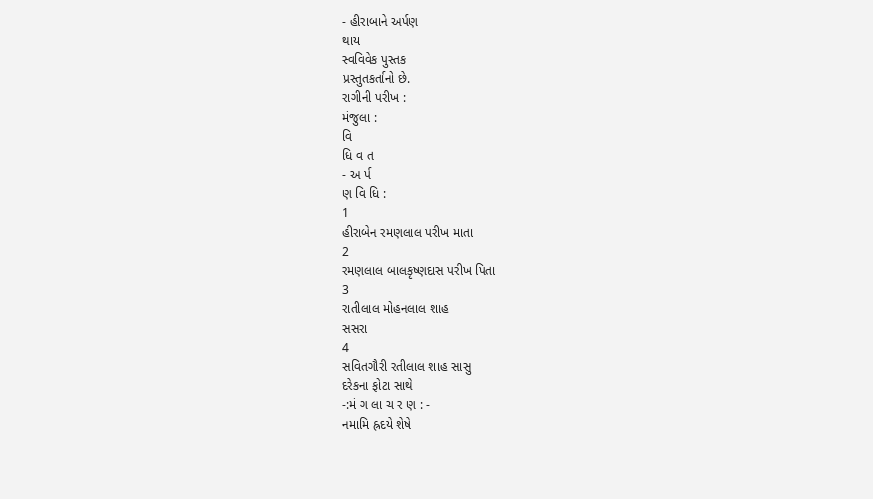- હીરાબાને અર્પણ
થાય
સ્વવિવેક પુસ્તક
પ્રસ્તુતકર્તાનો છે.
રાગીની પરીખ :
મંજુલા :
વિ
ધિ વ ત
- અ ર્પ
ણ વિ ધિ :
1
હીરાબેન રમણલાલ પરીખ માતા
2
રમણલાલ બાલકૃષ્ણદાસ પરીખ પિતા
3
રાતીલાલ મોહનલાલ શાહ
સસરા
4
સવિતગૌરી રતીલાલ શાહ સાસુ
દરેકના ફોટા સાથે
-:મં ગ લા ચ ર ણ : -
નમામિ હ્રદયે શેષે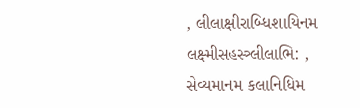, લીલાક્ષીરાબ્ધિશાયિનમ
લક્ષ્મીસહસ્ત્ર્લીલાભિ: , સેવ્યમાનમ કલાનિધિમ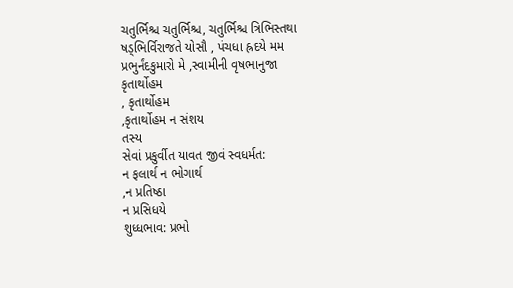ચતુર્ભિશ્ચ ચતુર્ભિશ્ચ, ચતુર્ભિશ્ચ ત્રિભિસ્તથા
ષડ્ભિર્વિરાજતે યોસૌ , પંચધા હ્રદયે મમ
પ્રભુર્નંદકુમારો મે ,સ્વામીની વૃષભાનુજા
કૃતાર્થોહમ
, કૃતાર્થોહમ
,કૃતાર્થોહમ ન સંશય
તસ્ય
સેવાં પ્રકુર્વીત યાવત જીવં સ્વધર્મત:
ન ફલાર્થ ન ભોગાર્થ
,ન પ્રતિષ્ઠા
ન પ્રસિધયે
શુધ્ધભાવ: પ્રભો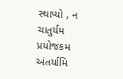સ્થાપ્યો , ન ચાતુર્યમ
પ્રયોજકમ
અંતર્યામિ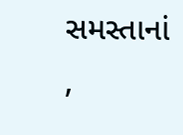સમસ્તાનાં
,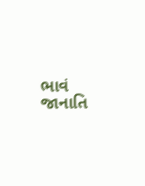ભાવં જાનાતિ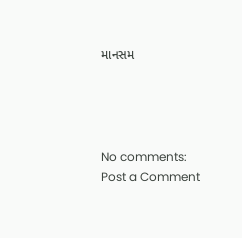માનસમ




No comments:
Post a Comment